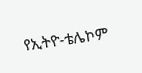የኢትዮ-ቴሌኮም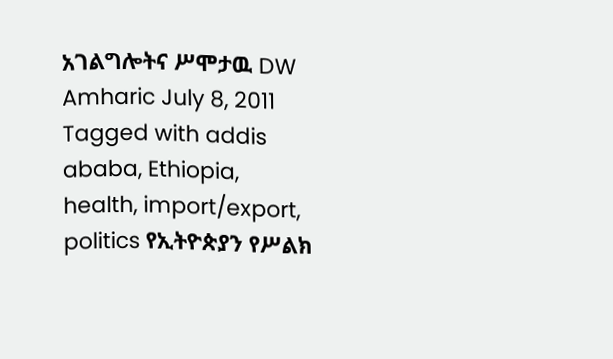አገልግሎትና ሥሞታዉ DW Amharic July 8, 2011 Tagged with addis ababa, Ethiopia, health, import/export, politics የኢትዮጵያን የሥልክ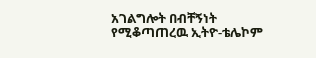አገልግሎት በብቸኝነት የሚቆጣጠረዉ ኢትዮ-ቴሌኮም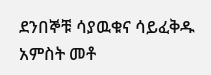ደንበኞቹ ሳያዉቁና ሳይፈቅዱ አምስት መቶ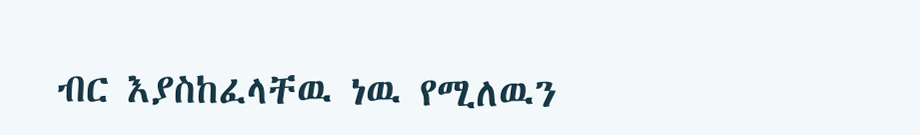ብር እያስከፈላቸዉ ነዉ የሚለዉን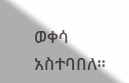ወቀሳ አስተባበለ።